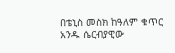በቴኒስ መስክ ከዓለም ቁጥር አንዱ ሴርብያዊው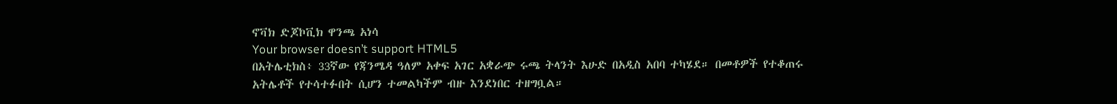ኖቫክ ድጆኮቪክ ዋንጫ አነሳ
Your browser doesn’t support HTML5
በአትሌቲክስ፥ 33ኛው የጃንሜዳ ዓለም አቀፍ አገር አቋራጭ ሩጫ ትላንት እሁድ በአዲስ አበባ ተካሄደ። በመቶዎች የተቆጠሩ አትሌቶች የተሳተፉበት ሲሆን ተመልካችም ብዙ እንደነበር ተዘግቧል።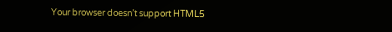Your browser doesn’t support HTML5